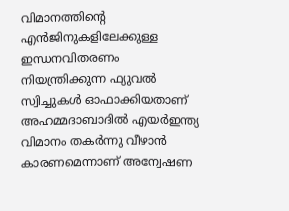വിമാനത്തിന്റെ എൻജിനുകളിലേക്കുള്ള ഇന്ധനവിതരണം നിയന്ത്രിക്കുന്ന ഫ്യുവൽ സ്വിച്ചുകൾ ഓഫാക്കിയതാണ് അഹമ്മദാബാദിൽ എയർഇന്ത്യ വിമാനം തകർന്നു വീഴാൻ കാരണമെന്നാണ് അന്വേഷണ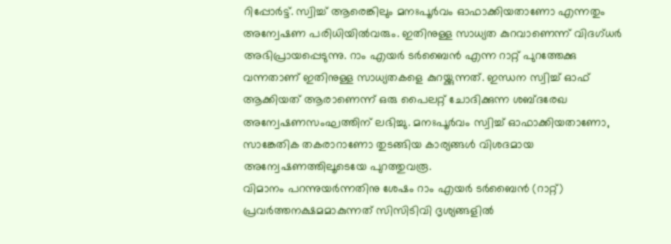റിപ്പോർട്ട്. സ്വിച്ച് ആരെങ്കിലും മനഃപൂർവം ഓഫാക്കിയതാണോ എന്നതും അന്വേഷണ പരിധിയിൽവരും. ഇതിനുള്ള സാധ്യത കുറവാണെന്ന് വിദഗ്ധർ അഭിപ്രായപ്പെടുന്നു. റാം എയർ ടർബൈൻ എന്ന റാറ്റ് പുറത്തേക്കു വന്നതാണ് ഇതിനുള്ള സാധ്യതകളെ കുറയ്ക്കുന്നത്. ഇന്ധന സ്വിച്ച് ഓഫ് ആക്കിയത് ആരാണെന്ന് ഒരു പൈലറ്റ് ചോദിക്കുന്ന ശബ്ദരേഖ അന്വേഷണസംഘത്തിന് ലഭിച്ചു. മനഃപൂർവം സ്വിച്ച് ഓഫാക്കിയതാണോ, സാങ്കേതിക തകരാറാണോ തുടങ്ങിയ കാര്യങ്ങൾ വിശദമായ അന്വേഷണത്തിലൂടെയേ പുറത്തുവരൂ.
വിമാനം പറന്നുയർന്നതിനു ശേഷം റാം എയർ ടർബൈൻ (റാറ്റ്) പ്രവർത്തനക്ഷമമാകുന്നത് സിസിടിവി ദൃശ്യങ്ങളിൽ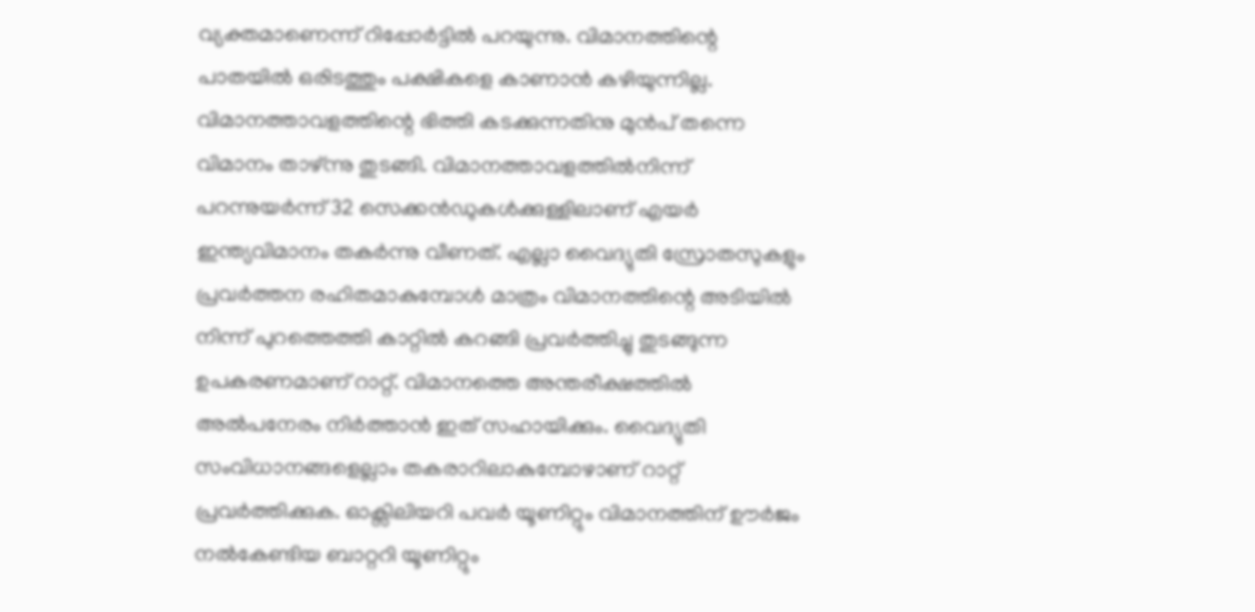വ്യക്തമാണെന്ന് റിപ്പോർട്ടിൽ പറയുന്നു. വിമാനത്തിന്റെ പാതയിൽ ഒരിടത്തും പക്ഷികളെ കാണാൻ കഴിയുന്നില്ല. വിമാനത്താവളത്തിന്റെ ഭിത്തി കടക്കുന്നതിനു മുൻപ് തന്നെ വിമാനം താഴ്ന്നു തുടങ്ങി. വിമാനത്താവളത്തിൽനിന്ന് പറന്നുയർന്ന് 32 സെക്കൻഡുകൾക്കുള്ളിലാണ് എയർ ഇന്ത്യവിമാനം തകർന്നു വീണത്. എല്ലാ വൈദ്യുതി സ്രോതസുകളും പ്രവർത്തന രഹിതമാകുമ്പോൾ മാത്രം വിമാനത്തിന്റെ അടിയിൽ നിന്ന് പുറത്തെത്തി കാറ്റിൽ കറങ്ങി പ്രവർത്തിച്ചു തുടങ്ങുന്ന ഉപകരണമാണ് റാറ്റ്. വിമാനത്തെ അന്തരീക്ഷത്തിൽ അൽപനേരം നിർത്താൻ ഇത് സഹായിക്കും. വൈദ്യുതി സംവിധാനങ്ങളെല്ലാം തകരാറിലാകുമ്പോഴാണ് റാറ്റ് പ്രവർത്തിക്കുക. ഓക്സിലിയറി പവർ യൂണിറ്റും വിമാനത്തിന് ഊർജം നൽകേണ്ടിയ ബാറ്ററി യൂണിറ്റും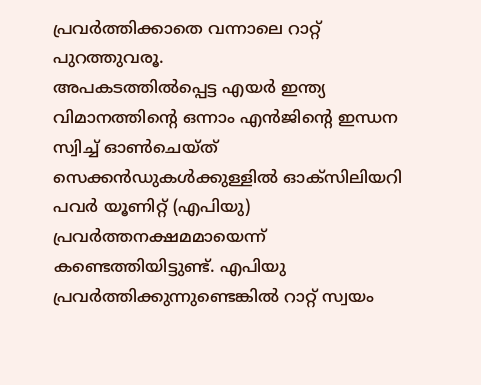പ്രവർത്തിക്കാതെ വന്നാലെ റാറ്റ് പുറത്തുവരൂ.
അപകടത്തിൽപ്പെട്ട എയർ ഇന്ത്യ വിമാനത്തിന്റെ ഒന്നാം എൻജിന്റെ ഇന്ധന സ്വിച്ച് ഓൺചെയ്ത് സെക്കൻഡുകൾക്കുള്ളിൽ ഓക്സിലിയറി പവർ യൂണിറ്റ് (എപിയു) പ്രവർത്തനക്ഷമമായെന്ന് കണ്ടെത്തിയിട്ടുണ്ട്. എപിയു പ്രവർത്തിക്കുന്നുണ്ടെങ്കിൽ റാറ്റ് സ്വയം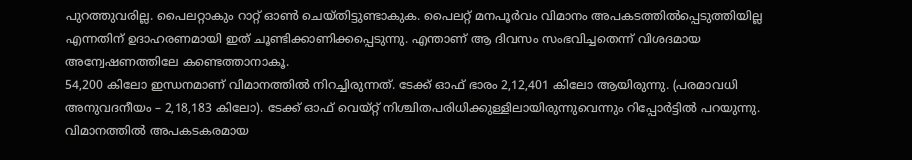പുറത്തുവരില്ല. പൈലറ്റാകും റാറ്റ് ഓൺ ചെയ്തിട്ടുണ്ടാകുക. പൈലറ്റ് മനപൂർവം വിമാനം അപകടത്തിൽപ്പെടുത്തിയില്ല എന്നതിന് ഉദാഹരണമായി ഇത് ചൂണ്ടിക്കാണിക്കപ്പെടുന്നു. എന്താണ് ആ ദിവസം സംഭവിച്ചതെന്ന് വിശദമായ അന്വേഷണത്തിലേ കണ്ടെത്താനാകൂ.
54,200 കിലോ ഇന്ധനമാണ് വിമാനത്തിൽ നിറച്ചിരുന്നത്. ടേക്ക് ഓഫ് ഭാരം 2,12,401 കിലോ ആയിരുന്നു. (പരമാവധി അനുവദനീയം – 2,18,183 കിലോ). ടേക്ക് ഓഫ് വെയ്റ്റ് നിശ്ചിതപരിധിക്കുള്ളിലായിരുന്നുവെന്നും റിപ്പോർട്ടിൽ പറയുന്നു. വിമാനത്തിൽ അപകടകരമായ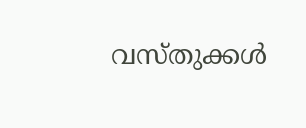വസ്തുക്കൾ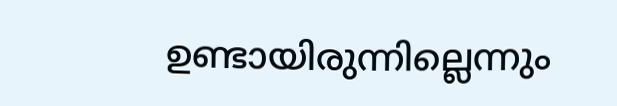ഉണ്ടായിരുന്നില്ലെന്നും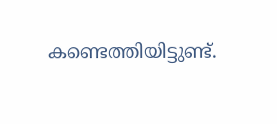കണ്ടെത്തിയിട്ടുണ്ട്.